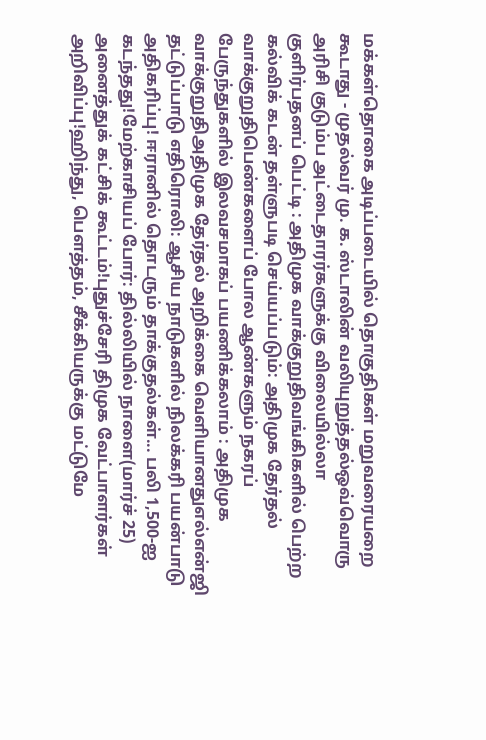மக்கள்தொகை அடிப்படையில் தொகுதிகள் மறுவரையறை கூடாது - முதல்வர் மு. க. ஸ்டாலின் வலியுறுத்தல்ஒவ்வொரு அரிசி குடும்ப அட்டைதாரர்களுக்கு விலையில்லா குளிர்பதனப் பெட்டி : அதிமுக வாக்குறுதிவங்கிகளில் பெற்ற கல்விக் கடன் தள்ளுபடி செய்யப்படும்: அதிமுக தேர்தல் வாக்குறுதிபெண்களைப் போல ஆண்களும் நகரப் பேருந்துகளில் இலவசமாகப் பயணிக்கலாம் : அதிமுக வாக்குறுதிஅதிமுக தேர்தல் அறிக்கை வெளியானதுஎல்என்ஜி தட்டுப்பாடு எதிரொலி: ஆசிய நாடுகளில் நிலக்கரி பயன்பாடு அதிகரிப்பு! ஈரானில் தொடரும் தாக்குதல்கள்... பலி 1,500-ஐ கடந்தது!மேற்காசியப் போர்: தில்லியில் நாளை(மார்ச் 25) அனைத்துக் கட்சிக் கூட்டம்!புதுச்சேரி திமுக வேட்பாளர்கள் அறிவிப்பு!ஹிந்து, பெளத்தம், சீக்கியருக்கு மட்டுமே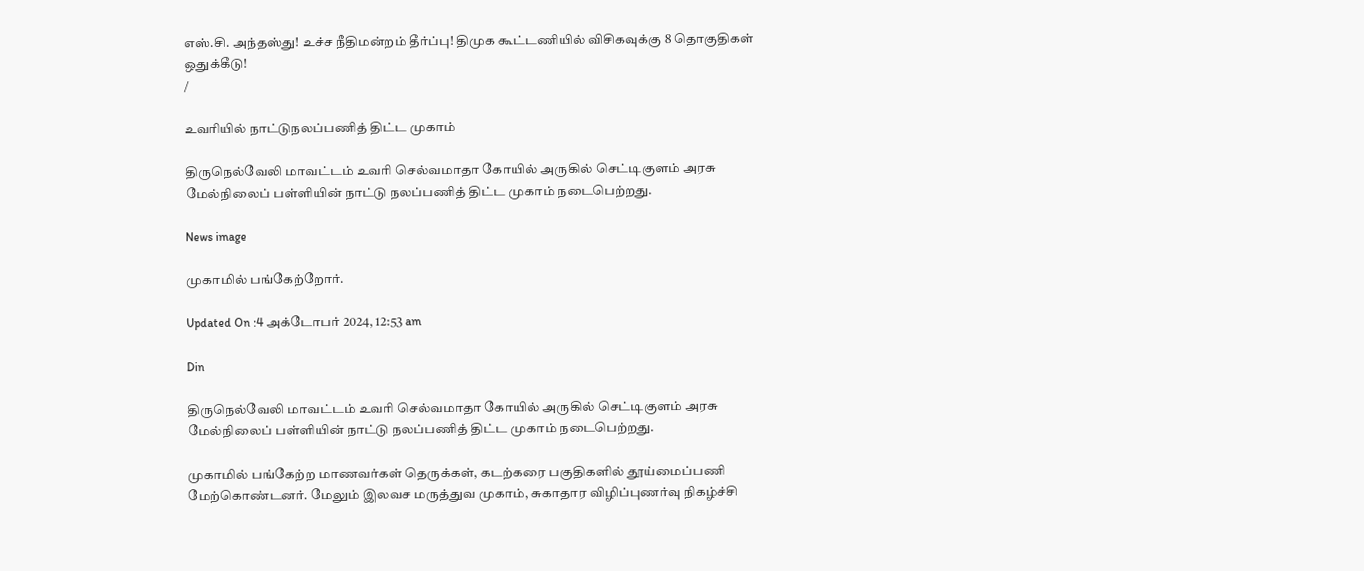எஸ்.சி. அந்தஸ்து! உச்ச நீதிமன்றம் தீர்ப்பு! திமுக கூட்டணியில் விசிகவுக்கு 8 தொகுதிகள் ஒதுக்கீடு!
/

உவரியில் நாட்டுநலப்பணித் திட்ட முகாம்

திருநெல்வேலி மாவட்டம் உவரி செல்வமாதா கோயில் அருகில் செட்டிகுளம் அரசு மேல்நிலைப் பள்ளியின் நாட்டு நலப்பணித் திட்ட முகாம் நடைபெற்றது.

News image

முகாமில் பங்கேற்றோர்.

Updated On :4 அக்டோபர் 2024, 12:53 am

Din

திருநெல்வேலி மாவட்டம் உவரி செல்வமாதா கோயில் அருகில் செட்டிகுளம் அரசு மேல்நிலைப் பள்ளியின் நாட்டு நலப்பணித் திட்ட முகாம் நடைபெற்றது.

முகாமில் பங்கேற்ற மாணவர்கள் தெருக்கள், கடற்கரை பகுதிகளில் தூய்மைப்பணி மேற்கொண்டனர். மேலும் இலவச மருத்துவ முகாம், சுகாதார விழிப்புணர்வு நிகழ்ச்சி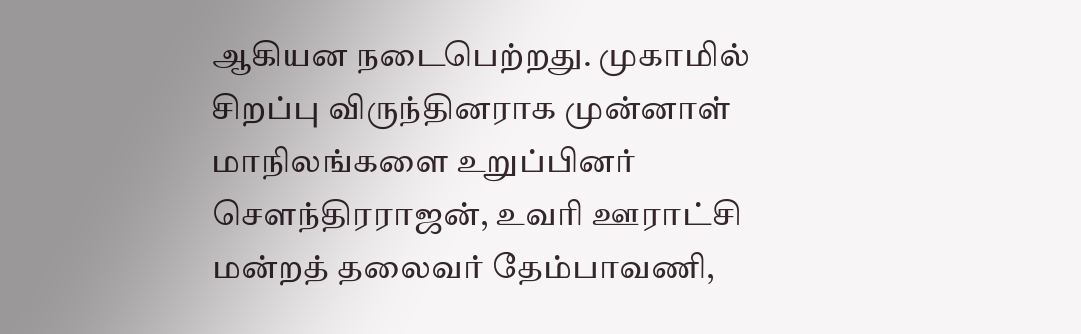ஆகியன நடைபெற்றது. முகாமில் சிறப்பு விருந்தினராக முன்னாள் மாநிலங்களை உறுப்பினர் சௌந்திரராஜன், உவரி ஊராட்சி மன்றத் தலைவர் தேம்பாவணி,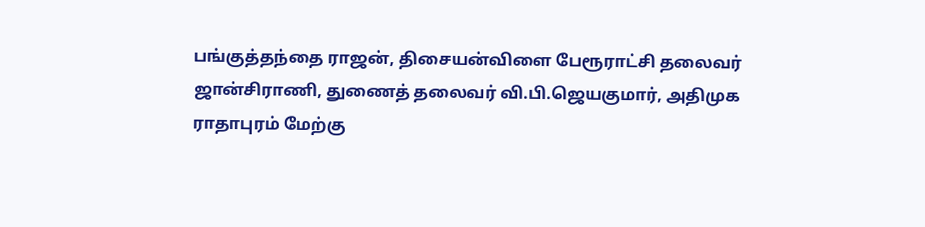பங்குத்தந்தை ராஜன், திசையன்விளை பேரூராட்சி தலைவர் ஜான்சிராணி, துணைத் தலைவர் வி.பி.ஜெயகுமார், அதிமுக ராதாபுரம் மேற்கு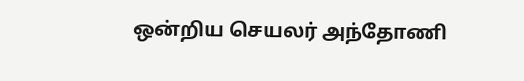ஒன்றிய செயலர் அந்தோணி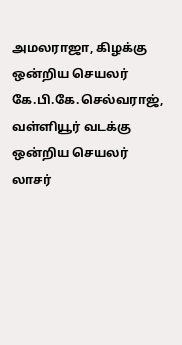அமலராஜா, கிழக்கு ஒன்றிய செயலர் கே.பி.கே.செல்வராஜ், வள்ளியூர் வடக்கு ஒன்றிய செயலர் லாசர்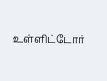உள்ளிட்டோர்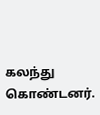கலந்து கொண்டனர்.